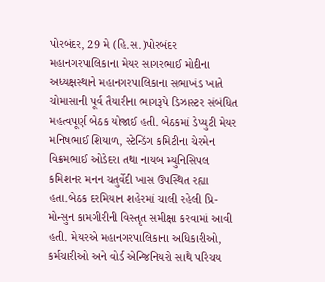પોરબંદર, 29 મે (હિ.સ.)પોરબંદર મહાનગરપાલિકાના મેયર સાગરભાઈ મોદીના અધ્યક્ષસ્થાને મહાનગરપાલિકાના સભાખંડ ખાતે ચોમાસાની પૂર્વ તૈયારીના ભાગરૂપે ડિઝાસ્ટર સંબંધિત મહત્વપૂર્ણ બેઠક યોજાઈ હતી. બેઠકમાં ડેપ્યુટી મેયર મનિષભાઈ શિયાળ, સ્ટેન્ડિંગ કમિટીના ચેરમેન વિક્રમભાઈ ઓડેદરા તથા નાયબ મ્યુનિસિપલ કમિશનર મનન ચતુર્વેદી ખાસ ઉપસ્થિત રહ્યા હતા.બેઠક દરમિયાન શહેરમાં ચાલી રહેલી પ્રિ-મોન્સુન કામગીરીની વિસ્તૃત સમીક્ષા કરવામાં આવી હતી. મેયરએ મહાનગરપાલિકાના અધિકારીઓ, કર્મચારીઓ અને વોર્ડ એન્જિનિયરો સાથે પરિચય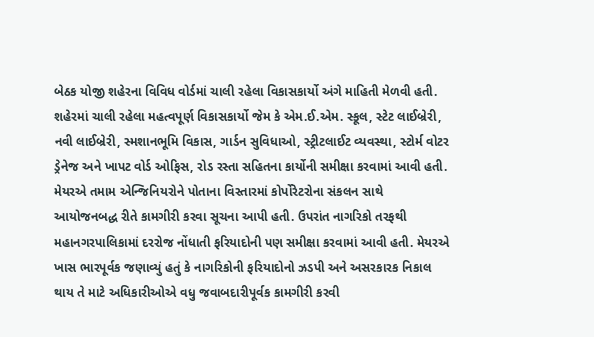બેઠક યોજી શહેરના વિવિધ વોર્ડમાં ચાલી રહેલા વિકાસકાર્યો અંગે માહિતી મેળવી હતી. શહેરમાં ચાલી રહેલા મહત્વપૂર્ણ વિકાસકાર્યો જેમ કે એમ.ઈ.એમ. સ્કૂલ, સ્ટેટ લાઈબ્રેરી, નવી લાઈબ્રેરી, સ્મશાનભૂમિ વિકાસ, ગાર્ડન સુવિધાઓ, સ્ટ્રીટલાઈટ વ્યવસ્થા, સ્ટોર્મ વોટર ડ્રેનેજ અને ખાપટ વોર્ડ ઓફિસ, રોડ રસ્તા સહિતના કાર્યોની સમીક્ષા કરવામાં આવી હતી. મેયરએ તમામ એન્જિનિયરોને પોતાના વિસ્તારમાં કોર્પોરેટરોના સંકલન સાથે આયોજનબદ્ધ રીતે કામગીરી કરવા સૂચના આપી હતી. ઉપરાંત નાગરિકો તરફથી મહાનગરપાલિકામાં દરરોજ નોંધાતી ફરિયાદોની પણ સમીક્ષા કરવામાં આવી હતી. મેયરએ ખાસ ભારપૂર્વક જણાવ્યું હતું કે નાગરિકોની ફરિયાદોનો ઝડપી અને અસરકારક નિકાલ થાય તે માટે અધિકારીઓએ વધુ જવાબદારીપૂર્વક કામગીરી કરવી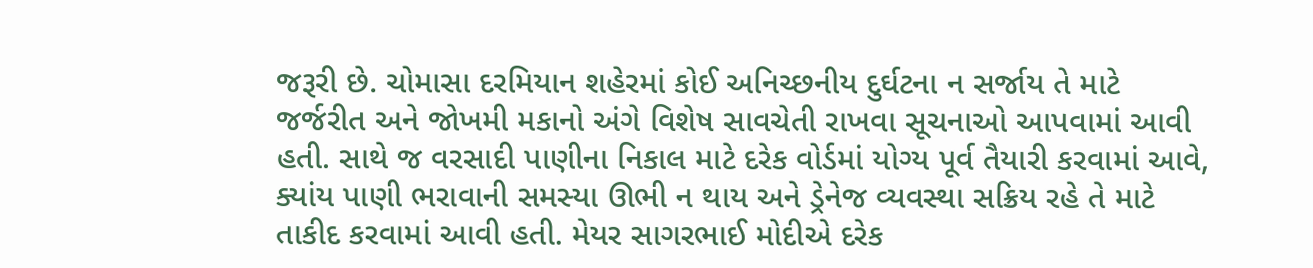જરૂરી છે. ચોમાસા દરમિયાન શહેરમાં કોઈ અનિચ્છનીય દુર્ઘટના ન સર્જાય તે માટે જર્જરીત અને જોખમી મકાનો અંગે વિશેષ સાવચેતી રાખવા સૂચનાઓ આપવામાં આવી હતી. સાથે જ વરસાદી પાણીના નિકાલ માટે દરેક વોર્ડમાં યોગ્ય પૂર્વ તૈયારી કરવામાં આવે, ક્યાંય પાણી ભરાવાની સમસ્યા ઊભી ન થાય અને ડ્રેનેજ વ્યવસ્થા સક્રિય રહે તે માટે તાકીદ કરવામાં આવી હતી. મેયર સાગરભાઈ મોદીએ દરેક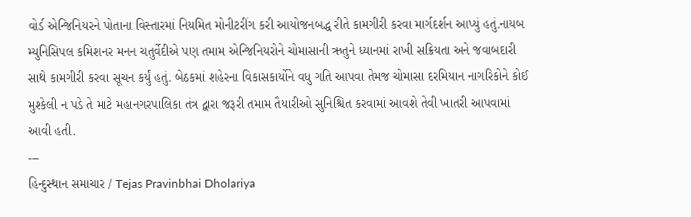વોર્ડ એન્જિનિયરને પોતાના વિસ્તારમાં નિયમિત મોનીટરીંગ કરી આયોજનબદ્ધ રીતે કામગીરી કરવા માર્ગદર્શન આપ્યું હતું.નાયબ મ્યુનિસિપલ કમિશનર મનન ચતુર્વેદીએ પણ તમામ એન્જિનિયરોને ચોમાસાની ઋતુને ધ્યાનમાં રાખી સક્રિયતા અને જવાબદારી સાથે કામગીરી કરવા સૂચન કર્યું હતું. બેઠકમાં શહેરના વિકાસકાર્યોને વધુ ગતિ આપવા તેમજ ચોમાસા દરમિયાન નાગરિકોને કોઈ મુશ્કેલી ન પડે તે માટે મહાનગરપાલિકા તંત્ર દ્વારા જરૂરી તમામ તૈયારીઓ સુનિશ્ચિત કરવામાં આવશે તેવી ખાતરી આપવામાં આવી હતી.
---
હિન્દુસ્થાન સમાચાર / Tejas Pravinbhai Dholariya